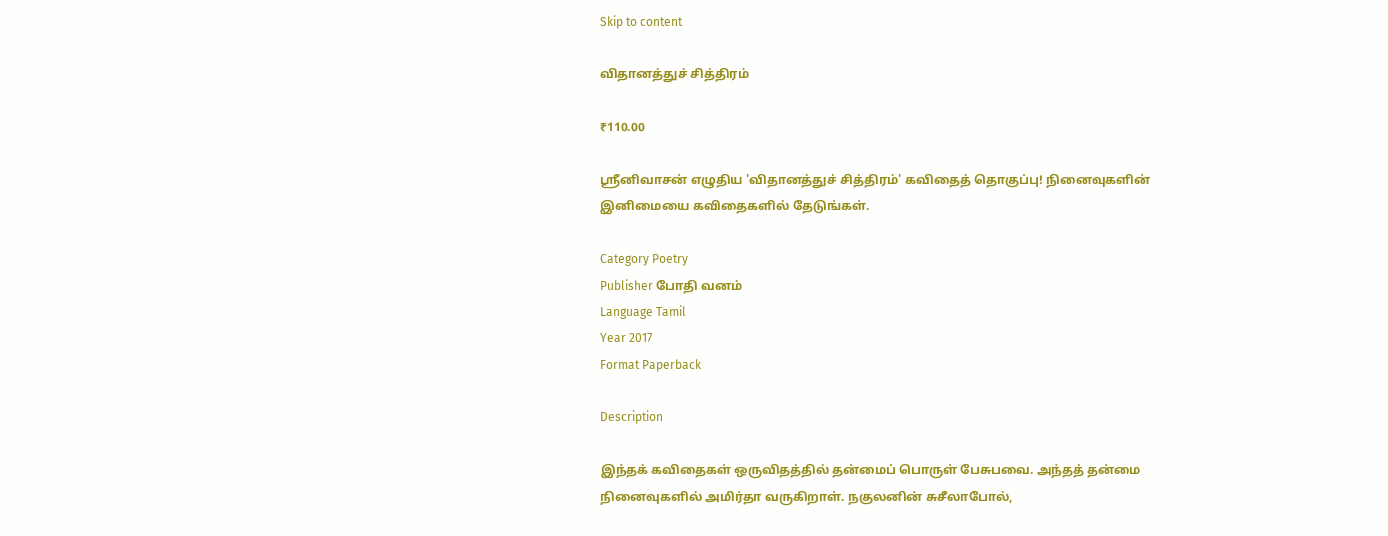Skip to content

விதானத்துச் சித்திரம்

₹110.00

ஸ்ரீனிவாசன் எழுதிய 'விதானத்துச் சித்திரம்' கவிதைத் தொகுப்பு! நினைவுகளின் இனிமையை கவிதைகளில் தேடுங்கள்.

Category Poetry
Publisher போதி வனம்
Language Tamil
Year 2017
Format Paperback

Description

இந்தக் கவிதைகள் ஒருவிதத்தில் தன்மைப் பொருள் பேசுபவை. அந்தத் தன்மை நினைவுகளில் அமிர்தா வருகிறாள். நகுலனின் சுசீலாபோல்,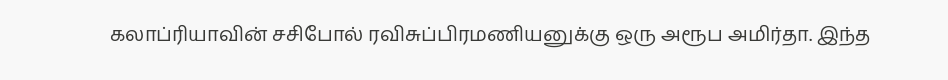கலாப்ரியாவின் சசிபோல் ரவிசுப்பிரமணியனுக்கு ஒரு அரூப அமிர்தா. இந்த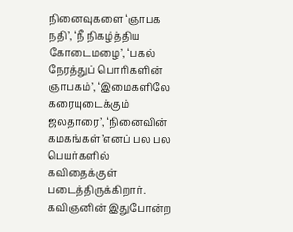நினைவுகளை ‘ஞாபக நதி’, ‘நீ நிகழ்த்திய கோடைமழை’, ‘பகல் நேரத்துப் பொரிகளின் ஞாபகம்’, ‘இமைகளிலே கரையுடைக்கும் ஜலதாரை’, ‘நினைவின் கமகங்கள்’எனப் பல பல பெயர்களில் கவிதைக்குள் படைத்திருக்கிறார். கவிஞனின் இதுபோன்ற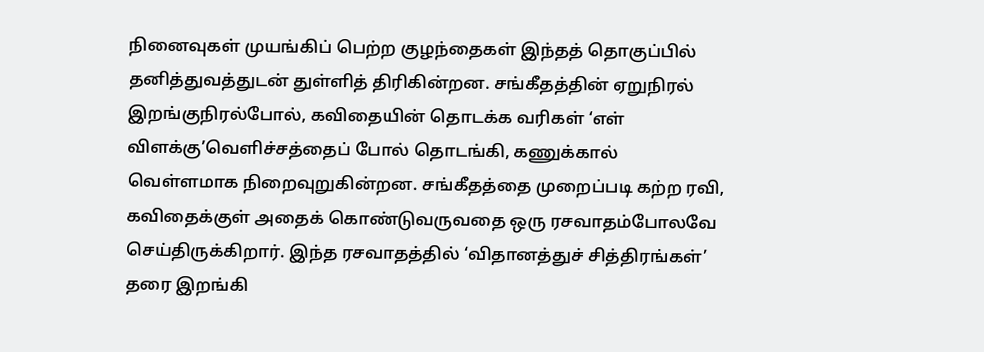நினைவுகள் முயங்கிப் பெற்ற குழந்தைகள் இந்தத் தொகுப்பில் தனித்துவத்துடன் துள்ளித் திரிகின்றன. சங்கீதத்தின் ஏறுநிரல் இறங்குநிரல்போல், கவிதையின் தொடக்க வரிகள் ‘எள் விளக்கு’வெளிச்சத்தைப் போல் தொடங்கி, கணுக்கால் வெள்ளமாக நிறைவுறுகின்றன. சங்கீதத்தை முறைப்படி கற்ற ரவி, கவிதைக்குள் அதைக் கொண்டுவருவதை ஒரு ரசவாதம்போலவே செய்திருக்கிறார். இந்த ரசவாதத்தில் ‘விதானத்துச் சித்திரங்கள்’ தரை இறங்கி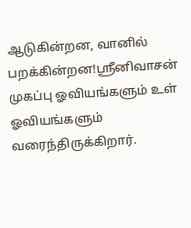ஆடுகின்றன, வானில் பறக்கின்றன!ஸ்ரீனிவாசன் முகப்பு ஓவியங்களும் உள் ஓவியங்களும் வரைந்திருக்கிறார்.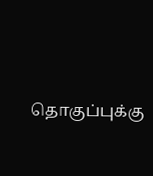தொகுப்புக்கு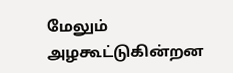மேலும் அழகூட்டுகின்றன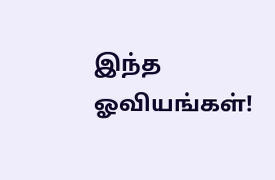இந்த ஓவியங்கள்!